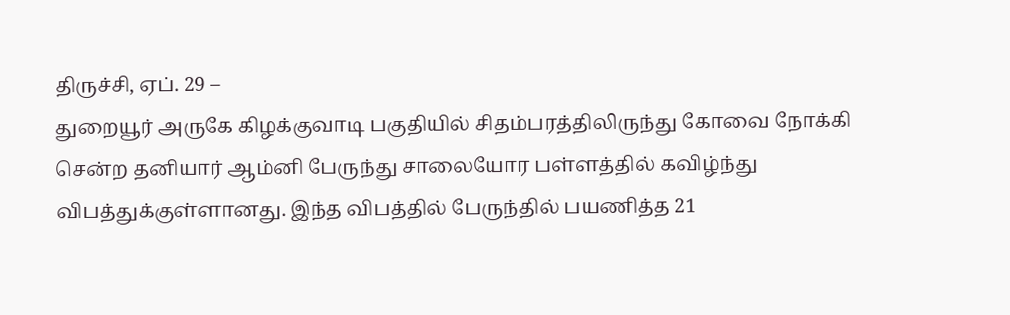திருச்சி, ஏப். 29 –
துறையூர் அருகே கிழக்குவாடி பகுதியில் சிதம்பரத்திலிருந்து கோவை நோக்கி சென்ற தனியார் ஆம்னி பேருந்து சாலையோர பள்ளத்தில் கவிழ்ந்து விபத்துக்குள்ளானது. இந்த விபத்தில் பேருந்தில் பயணித்த 21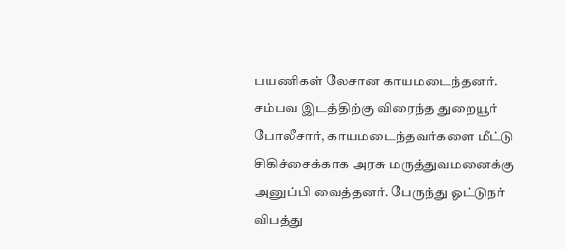பயணிகள் லேசான காயமடைந்தனர்.
சம்பவ இடத்திற்கு விரைந்த துறையூர் போலீசார், காயமடைந்தவர்களை மீட்டு சிகிச்சைக்காக அரசு மருத்துவமனைக்கு அனுப்பி வைத்தனர். பேருந்து ஓட்டுநர் விபத்து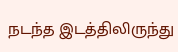நடந்த இடத்திலிருந்து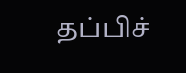தப்பிச்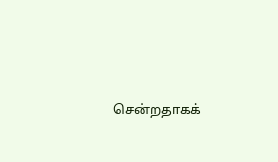சென்றதாகக்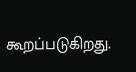கூறப்படுகிறது.